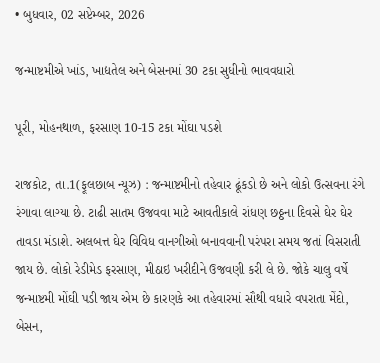• બુધવાર, 02 સપ્ટેમ્બર, 2026

જન્માષ્ટમીએ ખાંડ, ખાદ્યતેલ અને બેસનમાં 30 ટકા સુધીનો ભાવવધારો

પૂરી, મોહનથાળ, ફરસાણ 10-15 ટકા મોંઘા પડશે

રાજકોટ, તા.1(ફૂલછાબ ન્યૂઝ) : જન્માષ્ટમીનો તહેવાર ઢૂંકડો છે અને લોકો ઉત્સવના રંગે રંગાવા લાગ્યા છે. ટાઢી સાતમ ઉજવવા માટે આવતીકાલે રાંધણ છઠ્ઠના દિવસે ઘેર ઘેર તાવડા મંડાશે. અલબત્ત ઘેર વિવિધ વાનગીઓ બનાવવાની પરંપરા સમય જતાં વિસરાતી જાય છે. લોકો રેડીમેડ ફરસાણ, મીઠાઇ ખરીદીને ઉજવણી કરી લે છે. જોકે ચાલુ વર્ષે જન્માષ્ટમી મોંઘી પડી જાય એમ છે કારણકે આ તહેવારમાં સૌથી વધારે વપરાતા મેંદો, બેસન,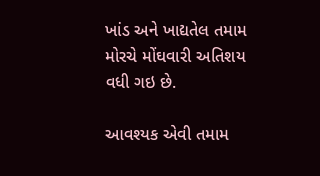ખાંડ અને ખાદ્યતેલ તમામ મોરચે મોંઘવારી અતિશય વધી ગઇ છે.

આવશ્યક એવી તમામ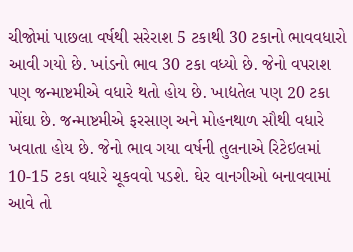ચીજોમાં પાછલા વર્ષથી સરેરાશ 5 ટકાથી 30 ટકાનો ભાવવધારો આવી ગયો છે. ખાંડનો ભાવ 30 ટકા વધ્યો છે. જેનો વપરાશ પણ જન્માષ્ટમીએ વધારે થતો હોય છે. ખાદ્યતેલ પણ 20 ટકા મોંઘા છે. જન્માષ્ટમીએ ફરસાણ અને મોહનથાળ સૌથી વધારે ખવાતા હોય છે. જેનો ભાવ ગયા વર્ષની તુલનાએ રિટેઇલમાં 10-15 ટકા વધારે ચૂકવવો પડશે. ઘેર વાનગીઓ બનાવવામાં આવે તો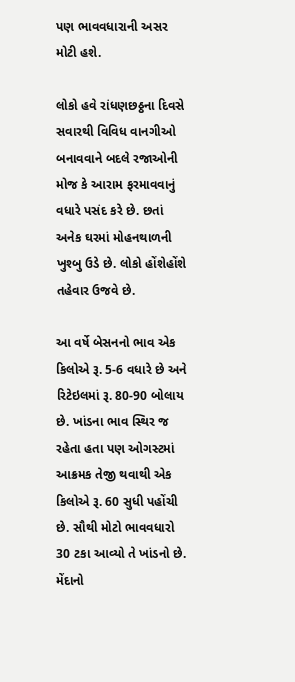પણ ભાવવધારાની અસર મોટી હશે.

લોકો હવે રાંધણછઠ્ઠના દિવસે સવારથી વિવિધ વાનગીઓ બનાવવાને બદલે રજાઓની મોજ કે આરામ ફરમાવવાનું વધારે પસંદ કરે છે. છતાં અનેક ઘરમાં મોહનથાળની ખુશ્બુ ઉડે છે. લોકો હોંશેહોંશે તહેવાર ઉજવે છે.

આ વર્ષે બેસનનો ભાવ એક કિલોએ રૂ. 5-6 વધારે છે અને રિટેઇલમાં રૂ. 80-90 બોલાય છે. ખાંડના ભાવ સ્થિર જ રહેતા હતા પણ ઓગસ્ટમાં આક્રમક તેજી થવાથી એક કિલોએ રૂ. 60 સુધી પહોંચી છે. સૌથી મોટો ભાવવધારો 30 ટકા આવ્યો તે ખાંડનો છે. મેંદાનો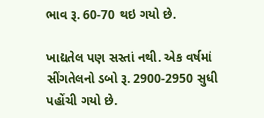ભાવ રૂ. 60-70 થઇ ગયો છે.

ખાદ્યતેલ પણ સસ્તાં નથી. એક વર્ષમાં સીંગતેલનો ડબો રૂ. 2900-2950 સુધી પહોંચી ગયો છે.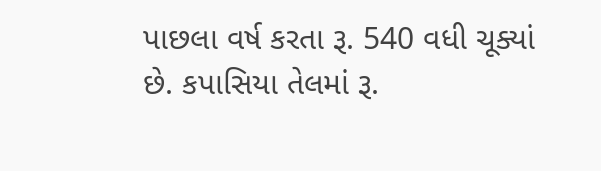પાછલા વર્ષ કરતા રૂ. 540 વધી ચૂક્યાં છે. કપાસિયા તેલમાં રૂ.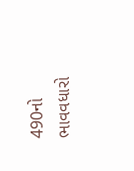490નો ભાવવધારો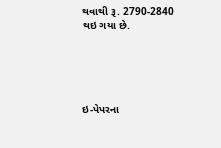થવાથી રૂ. 2790-2840 થઇ ગયા છે.





ઇ-પેપરના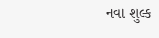નવા શુલ્ક